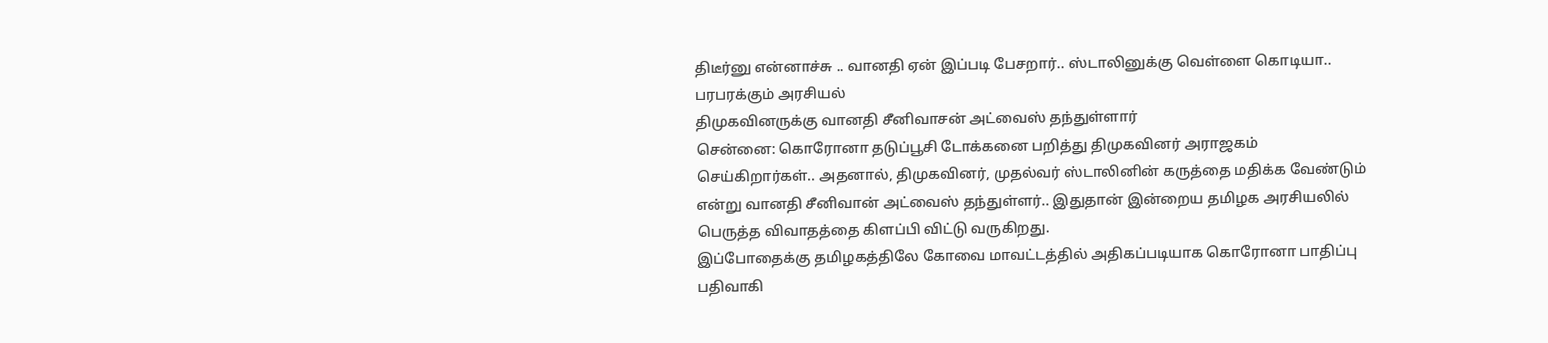திடீர்னு என்னாச்சு .. வானதி ஏன் இப்படி பேசறார்.. ஸ்டாலினுக்கு வெள்ளை கொடியா.. பரபரக்கும் அரசியல்
திமுகவினருக்கு வானதி சீனிவாசன் அட்வைஸ் தந்துள்ளார்
சென்னை: கொரோனா தடுப்பூசி டோக்கனை பறித்து திமுகவினர் அராஜகம் செய்கிறார்கள்.. அதனால், திமுகவினர், முதல்வர் ஸ்டாலினின் கருத்தை மதிக்க வேண்டும் என்று வானதி சீனிவான் அட்வைஸ் தந்துள்ளர்.. இதுதான் இன்றைய தமிழக அரசியலில் பெருத்த விவாதத்தை கிளப்பி விட்டு வருகிறது.
இப்போதைக்கு தமிழகத்திலே கோவை மாவட்டத்தில் அதிகப்படியாக கொரோனா பாதிப்பு பதிவாகி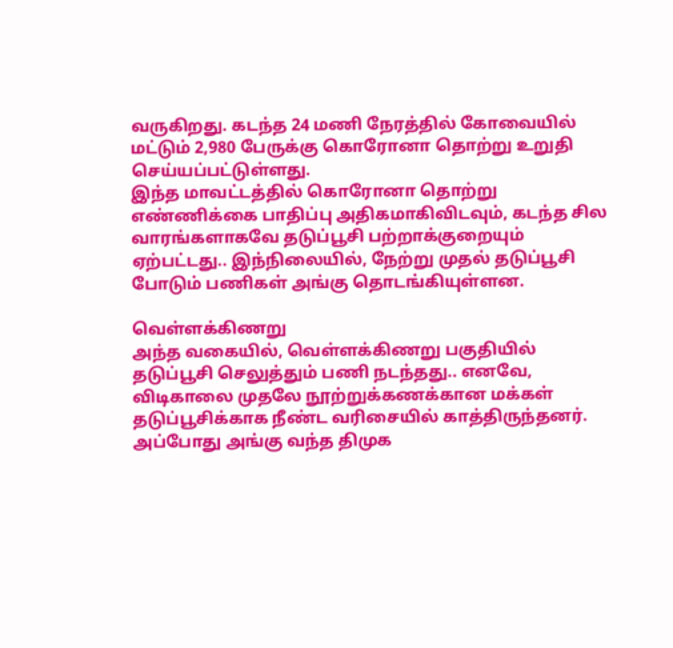வருகிறது. கடந்த 24 மணி நேரத்தில் கோவையில் மட்டும் 2,980 பேருக்கு கொரோனா தொற்று உறுதி செய்யப்பட்டுள்ளது.
இந்த மாவட்டத்தில் கொரோனா தொற்று எண்ணிக்கை பாதிப்பு அதிகமாகிவிடவும், கடந்த சில வாரங்களாகவே தடுப்பூசி பற்றாக்குறையும் ஏற்பட்டது.. இந்நிலையில், நேற்று முதல் தடுப்பூசி போடும் பணிகள் அங்கு தொடங்கியுள்ளன.

வெள்ளக்கிணறு
அந்த வகையில், வெள்ளக்கிணறு பகுதியில் தடுப்பூசி செலுத்தும் பணி நடந்தது.. எனவே, விடிகாலை முதலே நூற்றுக்கணக்கான மக்கள் தடுப்பூசிக்காக நீண்ட வரிசையில் காத்திருந்தனர். அப்போது அங்கு வந்த திமுக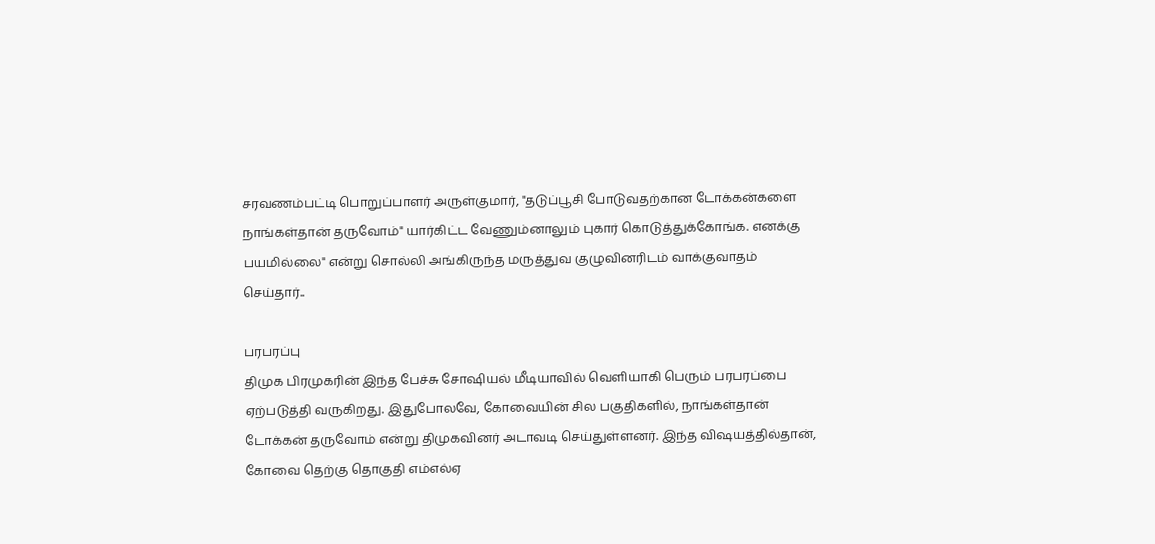சரவணம்பட்டி பொறுப்பாளர் அருள்குமார், "தடுப்பூசி போடுவதற்கான டோக்கன்களை நாங்கள்தான் தருவோம்" யார்கிட்ட வேணும்னாலும் புகார் கொடுத்துக்கோங்க. எனக்கு பயமில்லை" என்று சொல்லி அங்கிருந்த மருத்துவ குழுவினரிடம் வாக்குவாதம் செய்தார்..

பரபரப்பு
திமுக பிரமுகரின் இந்த பேச்சு சோஷியல் மீடியாவில் வெளியாகி பெரும் பரபரப்பை ஏற்படுத்தி வருகிறது. இதுபோலவே, கோவையின் சில பகுதிகளில், நாங்கள்தான் டோக்கன் தருவோம் என்று திமுகவினர் அடாவடி செய்துள்ளனர். இந்த விஷயத்தில்தான், கோவை தெற்கு தொகுதி எம்எல்ஏ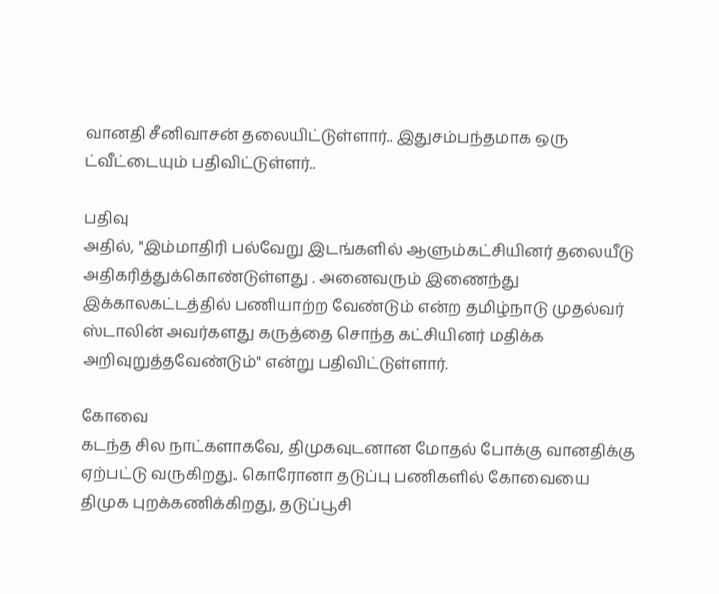வானதி சீனிவாசன் தலையிட்டுள்ளார்.. இதுசம்பந்தமாக ஒரு ட்வீட்டையும் பதிவிட்டுள்ளர்..

பதிவு
அதில், "இம்மாதிரி பல்வேறு இடங்களில் ஆளும்கட்சியினர் தலையீடு அதிகரித்துக்கொண்டுள்ளது . அனைவரும் இணைந்து இக்காலகட்டத்தில் பணியாற்ற வேண்டும் என்ற தமிழ்நாடு முதல்வர் ஸ்டாலின் அவர்களது கருத்தை சொந்த கட்சியினர் மதிக்க அறிவுறுத்தவேண்டும்" என்று பதிவிட்டுள்ளார்.

கோவை
கடந்த சில நாட்களாகவே, திமுகவுடனான மோதல் போக்கு வானதிக்கு ஏற்பட்டு வருகிறது.. கொரோனா தடுப்பு பணிகளில் கோவையை திமுக புறக்கணிக்கிறது, தடுப்பூசி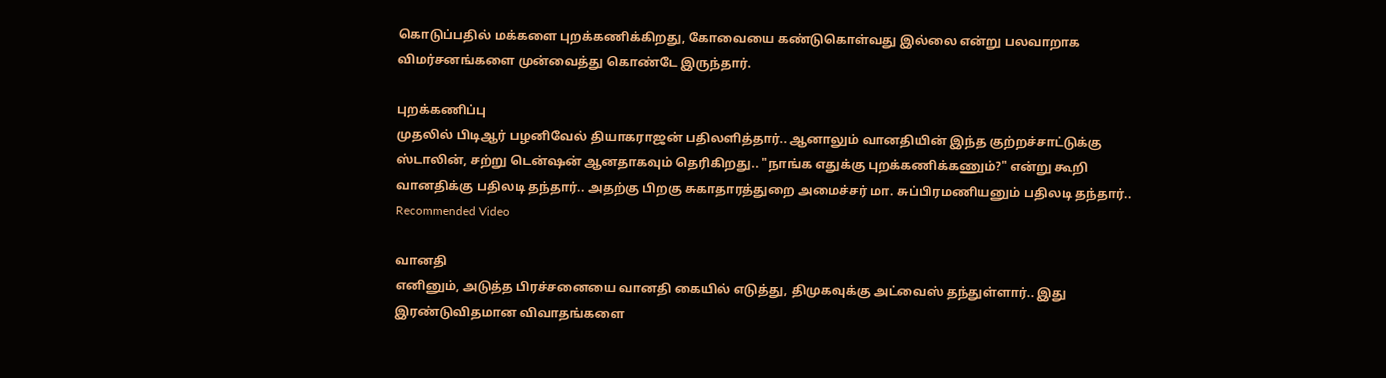கொடுப்பதில் மக்களை புறக்கணிக்கிறது, கோவையை கண்டுகொள்வது இல்லை என்று பலவாறாக விமர்சனங்களை முன்வைத்து கொண்டே இருந்தார்.

புறக்கணிப்பு
முதலில் பிடிஆர் பழனிவேல் தியாகராஜன் பதிலளித்தார்.. ஆனாலும் வானதியின் இந்த குற்றச்சாட்டுக்கு ஸ்டாலின், சற்று டென்ஷன் ஆனதாகவும் தெரிகிறது.. "நாங்க எதுக்கு புறக்கணிக்கணும்?" என்று கூறி வானதிக்கு பதிலடி தந்தார்.. அதற்கு பிறகு சுகாதாரத்துறை அமைச்சர் மா. சுப்பிரமணியனும் பதிலடி தந்தார்..
Recommended Video

வானதி
எனினும், அடுத்த பிரச்சனையை வானதி கையில் எடுத்து, திமுகவுக்கு அட்வைஸ் தந்துள்ளார்.. இது இரண்டுவிதமான விவாதங்களை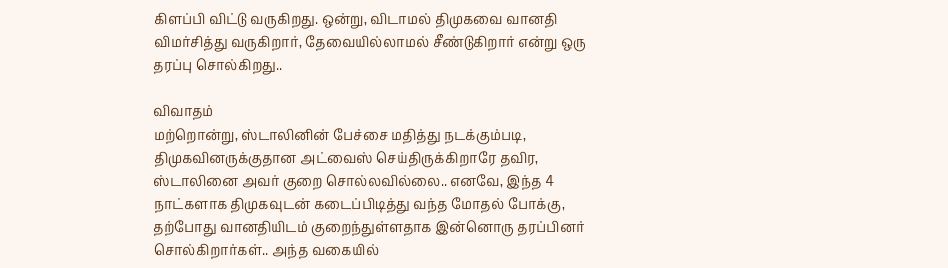கிளப்பி விட்டு வருகிறது. ஒன்று, விடாமல் திமுகவை வானதி விமர்சித்து வருகிறார், தேவையில்லாமல் சீண்டுகிறார் என்று ஒரு தரப்பு சொல்கிறது..

விவாதம்
மற்றொன்று, ஸ்டாலினின் பேச்சை மதித்து நடக்கும்படி, திமுகவினருக்குதான அட்வைஸ் செய்திருக்கிறாரே தவிர, ஸ்டாலினை அவர் குறை சொல்லவில்லை.. எனவே, இந்த 4 நாட்களாக திமுகவுடன் கடைப்பிடித்து வந்த மோதல் போக்கு, தற்போது வானதியிடம் குறைந்துள்ளதாக இன்னொரு தரப்பினர் சொல்கிறார்கள்.. அந்த வகையில்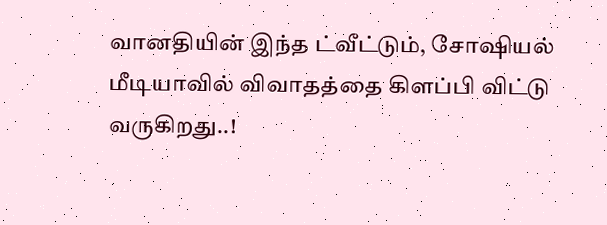வானதியின் இந்த ட்வீட்டும், சோஷியல் மீடியாவில் விவாதத்தை கிளப்பி விட்டு வருகிறது..!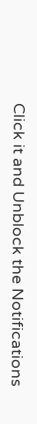Click it and Unblock the Notifications